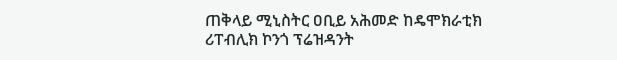ጠቅላይ ሚኒስትር ዐቢይ አሕመድ ከዴሞክራቲክ ሪፐብሊክ ኮንጎ ፕሬዝዳንት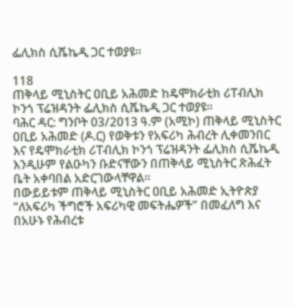ፌሊክስ ሲሼኬዲ ጋር ተወያዩ።

118
ጠቅላይ ሚኒስትር ዐቢይ አሕመድ ከዴሞክራቲክ ሪፐብሊክ ኮንጎ ፕሬዝዳንት ፌሊክስ ሲሼኬዲ ጋር ተወያዩ።
ባሕር ዳር: ግንቦት 03/2013 ዓ.ም (አሚኮ) ጠቅላይ ሚኒስትር ዐቢይ አሕመድ (ዶ.ር) የወቅቱን የአፍሪካ ሕብረት ሊቀመንበር እና የዴሞክራቲክ ሪፐብሊክ ኮንጎ ፕሬዝዳንት ፌሊክስ ሲሼኬዲ እንዲሁም የልዑካን ቡድናቸውን በጠቅላይ ሚኒስትር ጽሕፈት ቤት አቀባበል አድርገውላቸዋል፡፡
በውይይቱም ጠቅላይ ሚኒስትር ዐቢይ አሕመድ ኢትዮጵያ “ለአፍሪካ ችግሮች አፍሪካዊ መፍትሔዎች” በመፈለግ እና በአሁኑ የሕብረቱ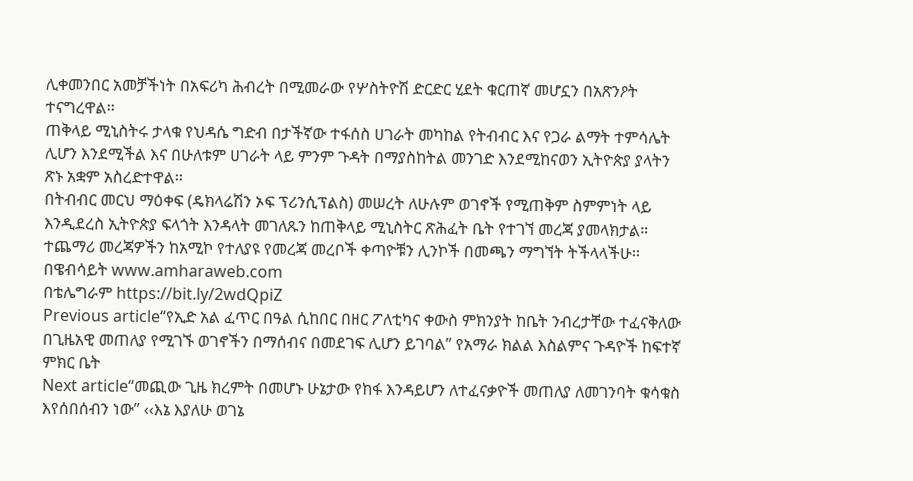ሊቀመንበር አመቻችነት በአፍሪካ ሕብረት በሚመራው የሦስትዮሽ ድርድር ሂደት ቁርጠኛ መሆኗን በአጽንዖት ተናግረዋል፡፡
ጠቅላይ ሚኒስትሩ ታላቁ የህዳሴ ግድብ በታችኛው ተፋሰስ ሀገራት መካከል የትብብር እና የጋራ ልማት ተምሳሌት ሊሆን እንደሚችል እና በሁለቱም ሀገራት ላይ ምንም ጉዳት በማያስከትል መንገድ እንደሚከናወን ኢትዮጵያ ያላትን ጽኑ አቋም አስረድተዋል፡፡
በትብብር መርህ ማዕቀፍ (ዴክላሬሽን ኦፍ ፕሪንሲፕልስ) መሠረት ለሁሉም ወገኖች የሚጠቅም ስምምነት ላይ እንዲደረስ ኢትዮጵያ ፍላጎት እንዳላት መገለጹን ከጠቅላይ ሚኒስትር ጽሕፈት ቤት የተገኘ መረጃ ያመላክታል።
ተጨማሪ መረጃዎችን ከአሚኮ የተለያዩ የመረጃ መረቦች ቀጣዮቹን ሊንኮች በመጫን ማግኘት ትችላላችሁ፡፡
በዌብሳይት www.amharaweb.com
በቴሌግራም https://bit.ly/2wdQpiZ
Previous article“የኢድ አል ፈጥር በዓል ሲከበር በዘር ፖለቲካና ቀውስ ምክንያት ከቤት ንብረታቸው ተፈናቅለው በጊዜአዊ መጠለያ የሚገኙ ወገኖችን በማሰብና በመደገፍ ሊሆን ይገባል” የአማራ ክልል እስልምና ጉዳዮች ከፍተኛ ምክር ቤት
Next article“መጪው ጊዜ ክረምት በመሆኑ ሁኔታው የከፋ እንዳይሆን ለተፈናቃዮች መጠለያ ለመገንባት ቁሳቁስ እየሰበሰብን ነው” ‹‹እኔ እያለሁ ወገኔ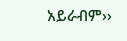አይራብም››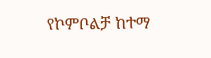የኮምቦልቻ ከተማ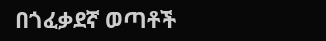በጎፈቃደኛ ወጣቶች